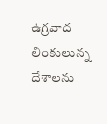ఉగ్రవాద లింకులున్న దేశాలను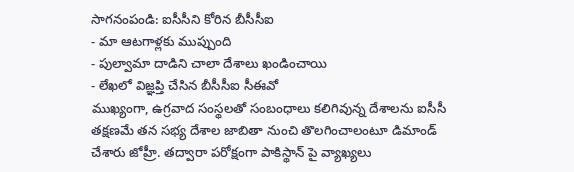సాగనంపండి: ఐసీసీని కోరిన బీసీసీఐ
- మా ఆటగాళ్లకు ముప్పుంది
- పుల్వామా దాడిని చాలా దేశాలు ఖండించాయి
- లేఖలో విజ్ఞప్తి చేసిన బీసీసీఐ సీఈవో
ముఖ్యంగా, ఉగ్రవాద సంస్థలతో సంబంధాలు కలిగివున్న దేశాలను ఐసీసీ తక్షణమే తన సభ్య దేశాల జాబితా నుంచి తొలగించాలంటూ డిమాండ్ చేశారు జోహ్రీ. తద్వారా పరోక్షంగా పాకిస్థాన్ పై వ్యాఖ్యలు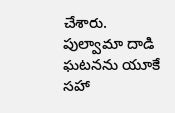చేశారు. పుల్వామా దాడి ఘటనను యూకే సహా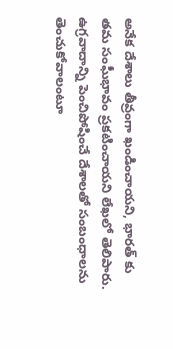అనేక దేశాలు తీవ్రంగా ఖండించాయని, భారత్ కు తమ సంఘీభావం ప్రకటించాయని లేఖలో తెలిపారు. ఉగ్రవాదాన్ని పెంచిపోషించే దేశాలతో సంబంధాలను తెంచుకోవాలంటూ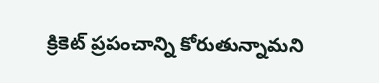క్రికెట్ ప్రపంచాన్ని కోరుతున్నామని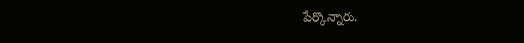పేర్కొన్నారు.